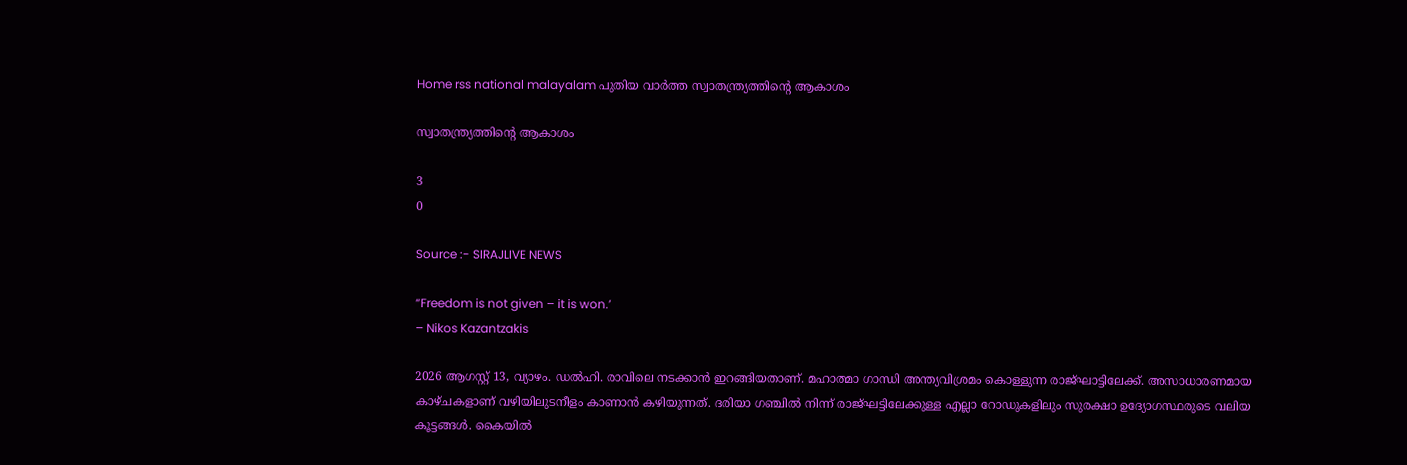Home rss national malayalam പുതിയ വാർത്ത സ്വാതന്ത്ര്യത്തിന്റെ ആകാശം

സ്വാതന്ത്ര്യത്തിന്റെ ആകാശം

3
0

Source :- SIRAJLIVE NEWS

“Freedom is not given – it is won.’
– Nikos Kazantzakis

2026 ആഗസ്റ്റ് 13, വ്യാഴം. ഡൽഹി. രാവിലെ നടക്കാൻ ഇറങ്ങിയതാണ്. മഹാത്മാ ഗാന്ധി അന്ത്യവിശ്രമം കൊള്ളുന്ന രാജ്ഘാട്ടിലേക്ക്. അസാധാരണമായ കാഴ്ചകളാണ് വഴിയിലുടനീളം കാണാൻ കഴിയുന്നത്. ദരിയാ ഗഞ്ചിൽ നിന്ന് രാജ്ഘട്ടിലേക്കുള്ള എല്ലാ റോഡുകളിലും സുരക്ഷാ ഉദ്യോഗസ്ഥരുടെ വലിയ കൂട്ടങ്ങൾ. കൈയിൽ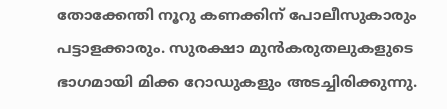തോക്കേന്തി നൂറു കണക്കിന് പോലീസുകാരും പട്ടാളക്കാരും. സുരക്ഷാ മുൻകരുതലുകളുടെ ഭാഗമായി മിക്ക റോഡുകളും അടച്ചിരിക്കുന്നു.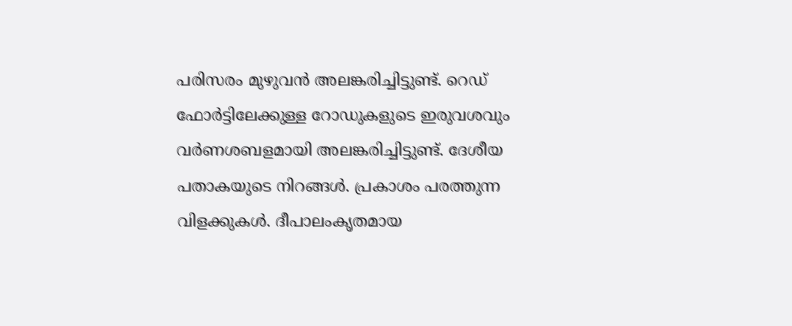പരിസരം മുഴുവൻ അലങ്കരിച്ചിട്ടുണ്ട്. റെഡ് ഫോർട്ടിലേക്കുള്ള റോഡുകളുടെ ഇരുവശവും വർണശബളമായി അലങ്കരിച്ചിട്ടുണ്ട്. ദേശീയ പതാകയുടെ നിറങ്ങൾ. പ്രകാശം പരത്തുന്ന വിളക്കുകൾ. ദീപാലംകൃതമായ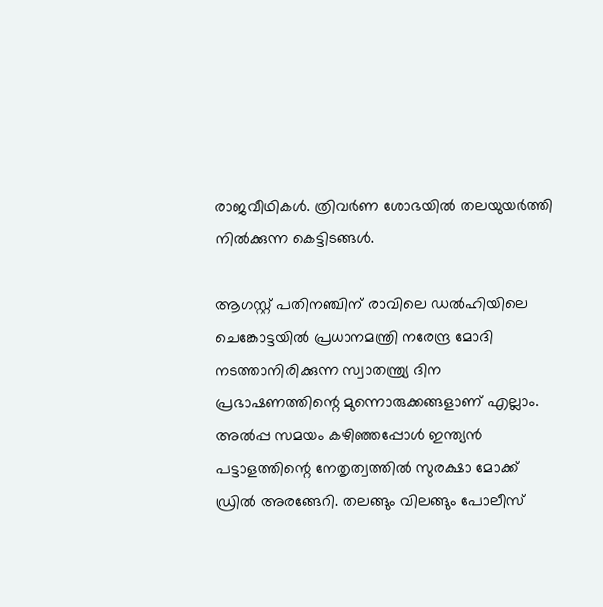രാജവീഥികൾ. ത്രിവർണ ശോഭയിൽ തലയുയർത്തി നിൽക്കുന്ന കെട്ടിടങ്ങൾ.

ആഗസ്റ്റ് പതിനഞ്ചിന് രാവിലെ ഡൽഹിയിലെ ചെങ്കോട്ടയിൽ പ്രധാനമന്ത്രി നരേന്ദ്ര മോദി നടത്താനിരിക്കുന്ന സ്വാതന്ത്ര്യ ദിന പ്രഭാഷണത്തിന്റെ മുന്നൊരുക്കങ്ങളാണ് എല്ലാം. അൽപ്പ സമയം കഴിഞ്ഞപ്പോൾ ഇന്ത്യൻ പട്ടാളത്തിന്റെ നേതൃത്വത്തിൽ സുരക്ഷാ മോക്ക് ഡ്രിൽ അരങ്ങേറി. തലങ്ങും വിലങ്ങും പോലീസ്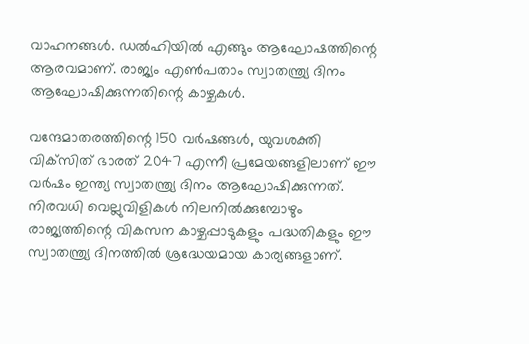വാഹനങ്ങൾ. ഡൽഹിയിൽ എങ്ങും ആഘോഷത്തിന്റെ ആരവമാണ്. രാജ്യം എൺപതാം സ്വാതന്ത്ര്യ ദിനം ആഘോഷിക്കുന്നതിന്റെ കാഴ്ചകൾ.

വന്ദേമാതരത്തിന്റെ 150 വർഷങ്ങൾ, യുവശക്തി വിക്‌സിത് ഭാരത് 2047 എന്നീ പ്രമേയങ്ങളിലാണ് ഈ വർഷം ഇന്ത്യ സ്വാതന്ത്ര്യ ദിനം ആഘോഷിക്കുന്നത്. നിരവധി വെല്ലുവിളികൾ നിലനിൽക്കുമ്പോഴും രാജ്യത്തിന്റെ വികസന കാഴ്ചപ്പാടുകളും പദ്ധതികളും ഈ സ്വാതന്ത്ര്യ ദിനത്തിൽ ശ്രദ്ധേയമായ കാര്യങ്ങളാണ്.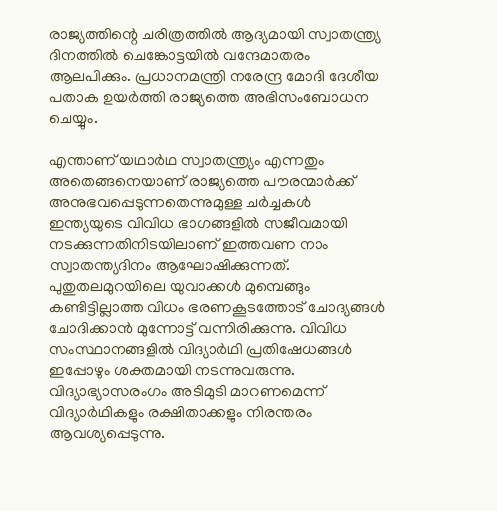രാജ്യത്തിന്റെ ചരിത്രത്തിൽ ആദ്യമായി സ്വാതന്ത്ര്യ ദിനത്തിൽ ചെങ്കോട്ടയിൽ വന്ദേമാതരം ആലപിക്കും. പ്രധാനമന്ത്രി നരേന്ദ്ര മോദി ദേശീയ പതാക ഉയർത്തി രാജ്യത്തെ അഭിസംബോധന ചെയ്യും.

എന്താണ് യഥാർഥ സ്വാതന്ത്ര്യം എന്നതും അതെങ്ങനെയാണ് രാജ്യത്തെ പൗരന്മാർക്ക് അനുഭവപ്പെടുന്നതെന്നുമുള്ള ചർച്ചകൾ ഇന്ത്യയുടെ വിവിധ ഭാഗങ്ങളിൽ സജീവമായി നടക്കുന്നതിനിടയിലാണ് ഇത്തവണ നാം സ്വാതന്ത്യദിനം ആഘോഷിക്കുന്നത്. പുതുതലമുറയിലെ യുവാക്കൾ മുമ്പെങ്ങും കണ്ടിട്ടില്ലാത്ത വിധം ഭരണകൂടത്തോട് ചോദ്യങ്ങൾ ചോദിക്കാൻ മുന്നോട്ട് വന്നിരിക്കുന്നു. വിവിധ സംസ്ഥാനങ്ങളിൽ വിദ്യാർഥി പ്രതിഷേധങ്ങൾ ഇപ്പോഴും ശക്തമായി നടന്നുവരുന്നു. വിദ്യാഭ്യാസരംഗം അടിമുടി മാറണമെന്ന് വിദ്യാർഥികളും രക്ഷിതാക്കളും നിരന്തരം ആവശ്യപ്പെടുന്നു.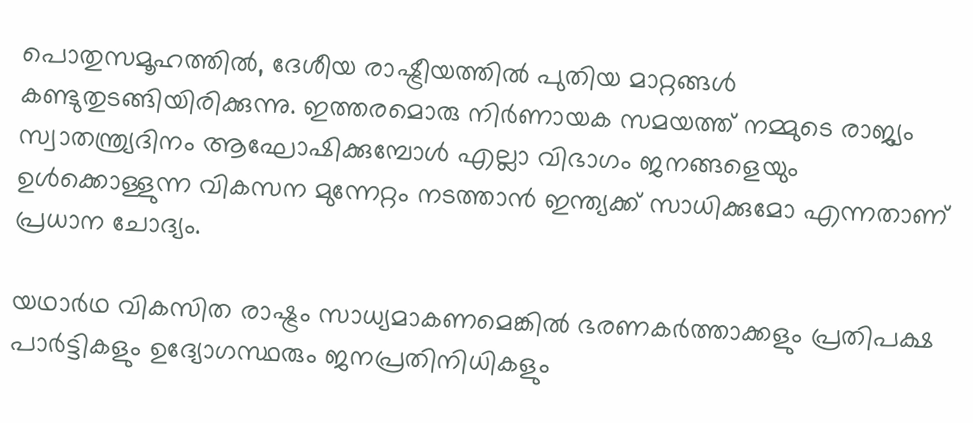പൊതുസമൂഹത്തിൽ, ദേശീയ രാഷ്ട്രീയത്തിൽ പുതിയ മാറ്റങ്ങൾ കണ്ടുതുടങ്ങിയിരിക്കുന്നു. ഇത്തരമൊരു നിർണായക സമയത്ത് നമ്മുടെ രാജ്യം സ്വാതന്ത്ര്യദിനം ആഘോഷിക്കുമ്പോൾ എല്ലാ വിഭാഗം ജനങ്ങളെയും ഉൾക്കൊള്ളുന്ന വികസന മുന്നേറ്റം നടത്താൻ ഇന്ത്യക്ക് സാധിക്കുമോ എന്നതാണ് പ്രധാന ചോദ്യം.

യഥാർഥ വികസിത രാഷ്ട്രം സാധ്യമാകണമെങ്കിൽ ഭരണകർത്താക്കളും പ്രതിപക്ഷ പാർട്ടികളും ഉദ്യോഗസ്ഥരും ജനപ്രതിനിധികളും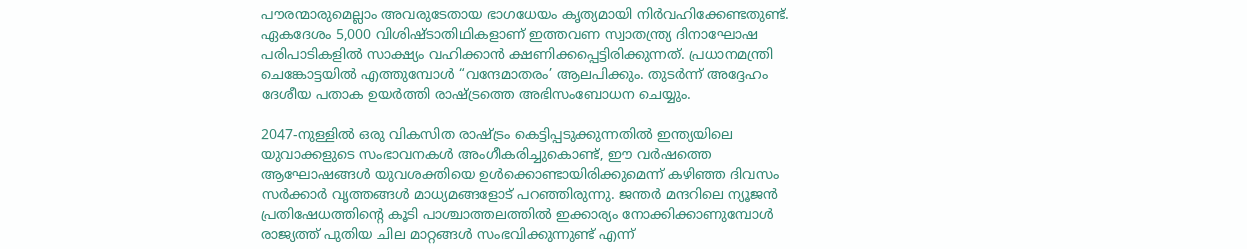പൗരന്മാരുമെല്ലാം അവരുടേതായ ഭാഗധേയം കൃത്യമായി നിർവഹിക്കേണ്ടതുണ്ട്.
ഏകദേശം 5,000 വിശിഷ്ടാതിഥികളാണ് ഇത്തവണ സ്വാതന്ത്ര്യ ദിനാഘോഷ പരിപാടികളിൽ സാക്ഷ്യം വഹിക്കാൻ ക്ഷണിക്കപ്പെട്ടിരിക്കുന്നത്. പ്രധാനമന്ത്രി ചെങ്കോട്ടയിൽ എത്തുമ്പോൾ “വന്ദേമാതരം’ ആലപിക്കും. തുടർന്ന് അദ്ദേഹം ദേശീയ പതാക ഉയർത്തി രാഷ്ട്രത്തെ അഭിസംബോധന ചെയ്യും.

2047-നുള്ളിൽ ഒരു വികസിത രാഷ്ട്രം കെട്ടിപ്പടുക്കുന്നതിൽ ഇന്ത്യയിലെ യുവാക്കളുടെ സംഭാവനകൾ അംഗീകരിച്ചുകൊണ്ട്, ഈ വർഷത്തെ ആഘോഷങ്ങൾ യുവശക്തിയെ ഉൾക്കൊണ്ടായിരിക്കുമെന്ന് കഴിഞ്ഞ ദിവസം സർക്കാർ വൃത്തങ്ങൾ മാധ്യമങ്ങളോട് പറഞ്ഞിരുന്നു. ജന്തർ മന്ദറിലെ ന്യൂജൻ പ്രതിഷേധത്തിന്റെ കൂടി പാശ്ചാത്തലത്തിൽ ഇക്കാര്യം നോക്കിക്കാണുമ്പോൾ രാജ്യത്ത് പുതിയ ചില മാറ്റങ്ങൾ സംഭവിക്കുന്നുണ്ട് എന്ന്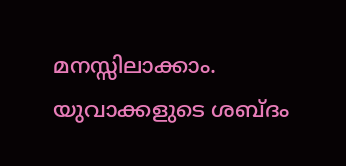മനസ്സിലാക്കാം. യുവാക്കളുടെ ശബ്ദം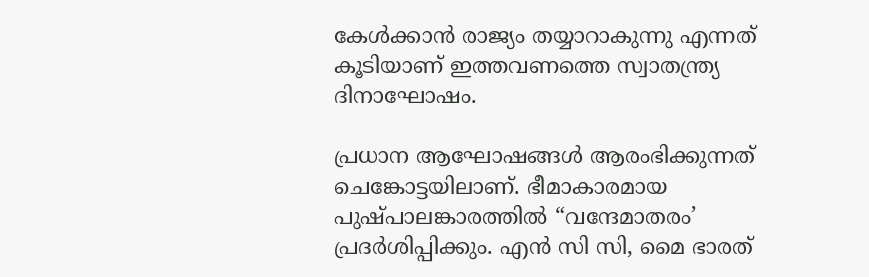കേൾക്കാൻ രാജ്യം തയ്യാറാകുന്നു എന്നത് കൂടിയാണ് ഇത്തവണത്തെ സ്വാതന്ത്ര്യ ദിനാഘോഷം.

പ്രധാന ആഘോഷങ്ങൾ ആരംഭിക്കുന്നത് ചെങ്കോട്ടയിലാണ്. ഭീമാകാരമായ പുഷ്പാലങ്കാരത്തിൽ “വന്ദേമാതരം’ പ്രദർശിപ്പിക്കും. എൻ‌ സി‌ സി, മൈ ഭാരത്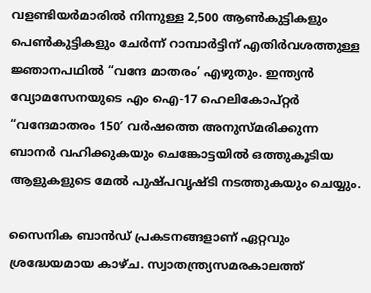വളണ്ടിയർമാരിൽ നിന്നുള്ള 2,500 ആൺകുട്ടികളും പെൺകുട്ടികളും ചേർന്ന് റാമ്പാർട്ടിന് എതിർവശത്തുള്ള ജ്ഞാനപഥിൽ “വന്ദേ മാതരം’ എഴുതും. ഇന്ത്യൻ വ്യോമസേനയുടെ എം ഐ-17 ഹെലികോപ്റ്റർ “വന്ദേമാതരം 150′ വർഷത്തെ അനുസ്മരിക്കുന്ന ബാനർ വഹിക്കുകയും ചെങ്കോട്ടയിൽ ഒത്തുകൂടിയ ആളുകളുടെ മേൽ പുഷ്പവൃഷ്ടി നടത്തുകയും ചെയ്യും.

സൈനിക ബാൻഡ് പ്രകടനങ്ങളാണ് ഏറ്റവും ശ്രദ്ധേയമായ കാഴ്ച. സ്വാതന്ത്ര്യസമരകാലത്ത്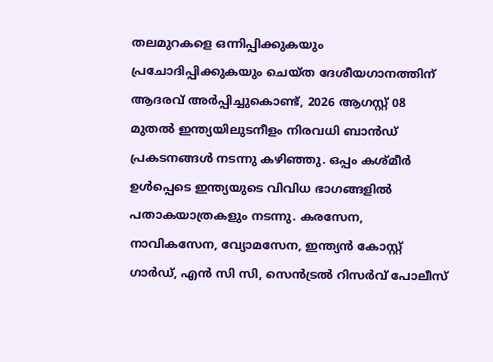തലമുറകളെ ഒന്നിപ്പിക്കുകയും പ്രചോദിപ്പിക്കുകയും ചെയ്ത ദേശീയഗാനത്തിന് ആദരവ് അർപ്പിച്ചുകൊണ്ട്, 2026 ആഗസ്റ്റ് 08 മുതൽ ഇന്ത്യയിലുടനീളം നിരവധി ബാൻഡ് പ്രകടനങ്ങൾ നടന്നു കഴിഞ്ഞു. ഒപ്പം കശ്മീർ ഉൾപ്പെടെ ഇന്ത്യയുടെ വിവിധ ഭാഗങ്ങളിൽ പതാകയാത്രകളും നടന്നു. കരസേന, നാവികസേന, വ്യോമസേന, ഇന്ത്യൻ കോസ്റ്റ് ഗാർഡ്, എൻ സി സി, സെൻട്രൽ റിസർവ് പോലീസ്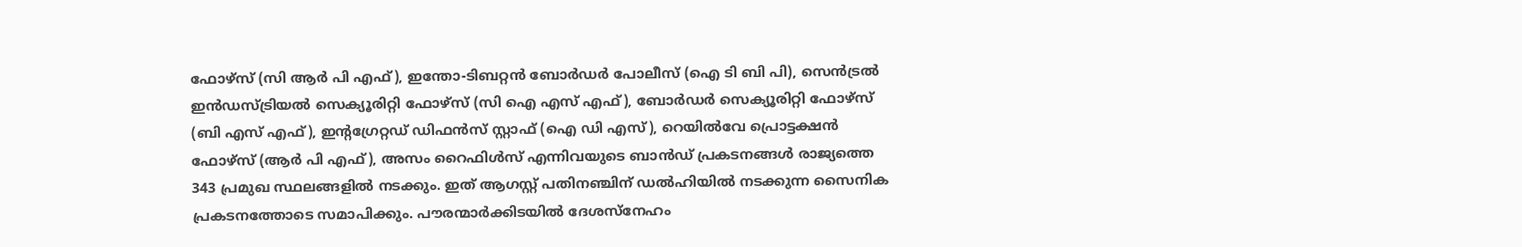ഫോഴ്‌സ് (സി ആർ പി എഫ്), ഇന്തോ-ടിബറ്റൻ ബോർഡർ പോലീസ് (ഐ ടി ബി പി), സെൻട്രൽ ഇൻഡസ്ട്രിയൽ സെക്യൂരിറ്റി ഫോഴ്‌സ് (സി ഐ എസ് എഫ്), ബോർഡർ സെക്യൂരിറ്റി ഫോഴ്‌സ് (ബി എസ് എഫ്), ഇന്റഗ്രേറ്റഡ് ഡിഫൻസ് സ്റ്റാഫ് (ഐ ഡി എസ്), റെയിൽവേ പ്രൊട്ടക്ഷൻ ഫോഴ്‌സ് (ആർ പി എഫ്), അസം റൈഫിൾസ് എന്നിവയുടെ ബാൻഡ് പ്രകടനങ്ങൾ രാജ്യത്തെ 343 പ്രമുഖ സ്ഥലങ്ങളിൽ നടക്കും. ഇത് ആഗസ്റ്റ് പതിനഞ്ചിന് ഡൽഹിയിൽ നടക്കുന്ന സൈനിക പ്രകടനത്തോടെ സമാപിക്കും. പൗരന്മാർക്കിടയിൽ ദേശസ്നേഹം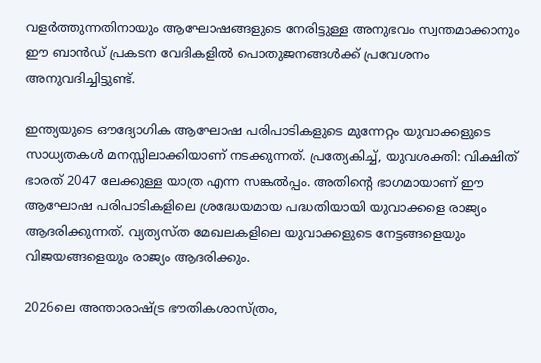വളർത്തുന്നതിനായും ആഘോഷങ്ങളുടെ നേരിട്ടുള്ള അനുഭവം സ്വന്തമാക്കാനും ഈ ബാൻഡ് പ്രകടന വേദികളിൽ പൊതുജനങ്ങൾക്ക് പ്രവേശനം അനുവദിച്ചിട്ടുണ്ട്.

ഇന്ത്യയുടെ ഔദ്യോഗിക ആഘോഷ പരിപാടികളുടെ മുന്നേറ്റം യുവാക്കളുടെ സാധ്യതകൾ മനസ്സിലാക്കിയാണ് നടക്കുന്നത്. പ്രത്യേകിച്ച്, യുവശക്തി: വിക്ഷിത് ഭാരത് 2047 ലേക്കുള്ള യാത്ര എന്ന സങ്കൽപ്പം. അതിന്റെ ഭാഗമായാണ് ഈ ആഘോഷ പരിപാടികളിലെ ശ്രദ്ധേയമായ പദ്ധതിയായി യുവാക്കളെ രാജ്യം ആദരിക്കുന്നത്. വ്യത്യസ്ത മേഖലകളിലെ യുവാക്കളുടെ നേട്ടങ്ങളെയും വിജയങ്ങളെയും രാജ്യം ആദരിക്കും.

2026ലെ അന്താരാഷ്ട്ര ഭൗതികശാസ്ത്രം,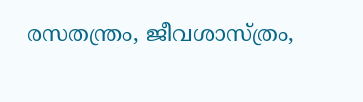രസതന്ത്രം, ജീവശാസ്ത്രം,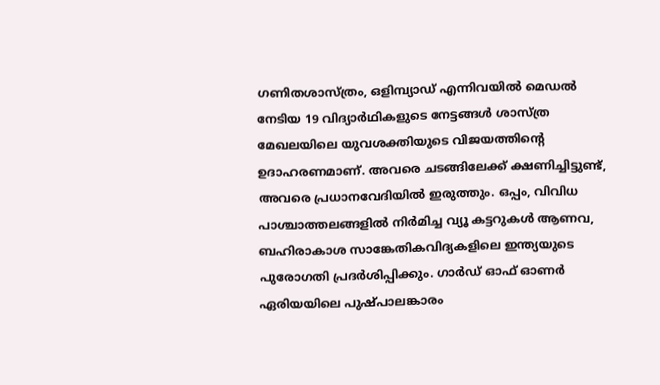ഗണിതശാസ്ത്രം, ഒളിമ്പ്യാഡ് എന്നിവയിൽ മെഡൽ നേടിയ 19 വിദ്യാർഥികളുടെ നേട്ടങ്ങൾ ശാസ്ത്ര മേഖലയിലെ യുവശക്തിയുടെ വിജയത്തിന്റെ ഉദാഹരണമാണ്. അവരെ ചടങ്ങിലേക്ക് ക്ഷണിച്ചിട്ടുണ്ട്, അവരെ പ്രധാനവേദിയിൽ ഇരുത്തും. ഒപ്പം, വിവിധ പാശ്ചാത്തലങ്ങളിൽ നിർമിച്ച വ്യൂ കട്ടറുകൾ ആണവ, ബഹിരാകാശ സാങ്കേതികവിദ്യകളിലെ ഇന്ത്യയുടെ പുരോഗതി പ്രദർശിപ്പിക്കും. ഗാർഡ് ഓഫ് ഓണർ ഏരിയയിലെ പുഷ്പാലങ്കാരം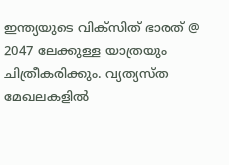ഇന്ത്യയുടെ വിക്സിത് ഭാരത് @ 2047 ലേക്കുള്ള യാത്രയും ചിത്രീകരിക്കും. വ്യത്യസ്ത മേഖലകളിൽ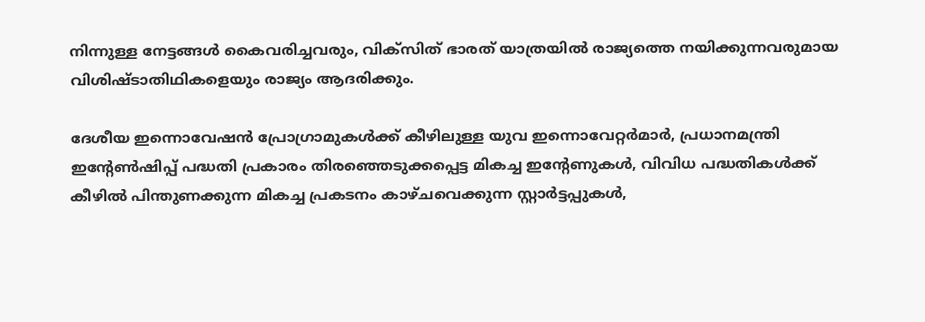നിന്നുള്ള നേട്ടങ്ങൾ കൈവരിച്ചവരും, വിക്സിത് ഭാരത് യാത്രയിൽ രാജ്യത്തെ നയിക്കുന്നവരുമായ വിശിഷ്ടാതിഥികളെയും രാജ്യം ആദരിക്കും.

ദേശീയ ഇന്നൊവേഷൻ പ്രോഗ്രാമുകൾക്ക് കീഴിലുള്ള യുവ ഇന്നൊവേറ്റർമാർ, പ്രധാനമന്ത്രി ഇന്റേൺഷിപ്പ് പദ്ധതി പ്രകാരം തിരഞ്ഞെടുക്കപ്പെട്ട മികച്ച ഇന്റേണുകൾ, വിവിധ പദ്ധതികൾക്ക് കീഴിൽ പിന്തുണക്കുന്ന മികച്ച പ്രകടനം കാഴ്ചവെക്കുന്ന സ്റ്റാർട്ടപ്പുകൾ,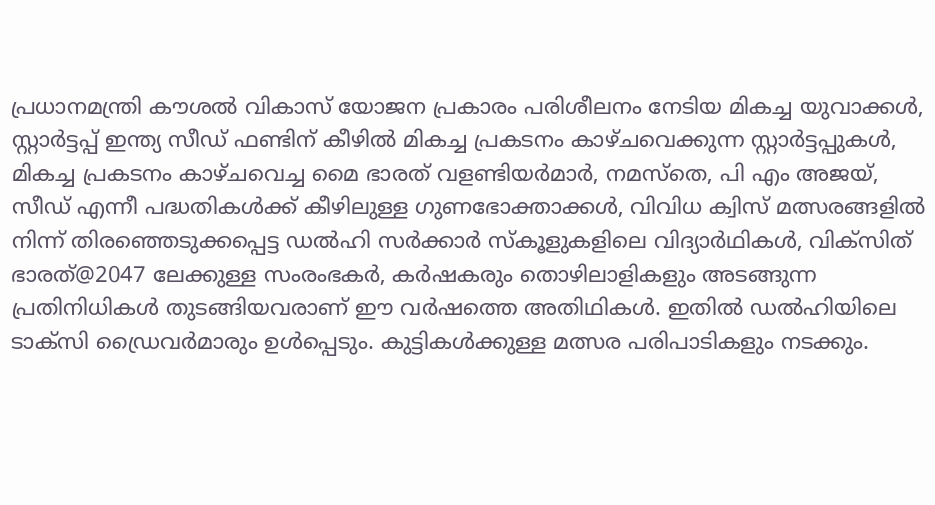പ്രധാനമന്ത്രി കൗശൽ വികാസ് യോജന പ്രകാരം പരിശീലനം നേടിയ മികച്ച യുവാക്കൾ, സ്റ്റാർട്ടപ്പ് ഇന്ത്യ സീഡ് ഫണ്ടിന് കീഴിൽ മികച്ച പ്രകടനം കാഴ്ചവെക്കുന്ന സ്റ്റാർട്ടപ്പുകൾ, മികച്ച പ്രകടനം കാഴ്ചവെച്ച മൈ ഭാരത് വളണ്ടിയർമാർ, നമസ്തെ, പി എം അജയ്, സീഡ് എന്നീ പദ്ധതികൾക്ക് കീഴിലുള്ള ഗുണഭോക്താക്കൾ, വിവിധ ക്വിസ് മത്സരങ്ങളിൽ നിന്ന് തിരഞ്ഞെടുക്കപ്പെട്ട ഡൽഹി സർക്കാർ സ്കൂളുകളിലെ വിദ്യാർഥികൾ, വിക്‌സിത് ഭാരത്@2047 ലേക്കുള്ള സംരംഭകർ, കർഷകരും തൊഴിലാളികളും അടങ്ങുന്ന പ്രതിനിധികൾ തുടങ്ങിയവരാണ് ഈ വർഷത്തെ അതിഥികൾ. ഇതിൽ ഡൽഹിയിലെ ടാക്സി ഡ്രൈവർമാരും ഉൾപ്പെടും. കുട്ടികൾക്കുള്ള മത്സര പരിപാടികളും നടക്കും.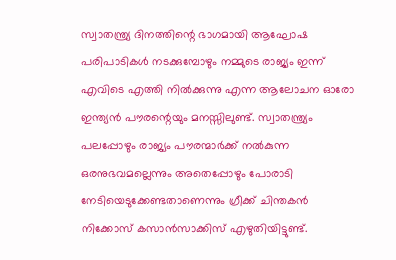സ്വാതന്ത്ര്യ ദിനത്തിന്റെ ഭാഗമായി ആഘോഷ പരിപാടികൾ നടക്കുമ്പോഴും നമ്മുടെ രാജ്യം ഇന്ന് എവിടെ എത്തി നിൽക്കുന്നു എന്ന ആലോചന ഓരോ ഇന്ത്യൻ പൗരന്റെയും മനസ്സിലുണ്ട്. സ്വാതന്ത്ര്യം പലപ്പോഴും രാജ്യം പൗരന്മാർക്ക് നൽകുന്ന ഒരനുഭവമല്ലെന്നും അതെപ്പോഴും പോരാടി നേടിയെടുക്കേണ്ടതാണെന്നും ഗ്രീക്ക് ചിന്തകൻ നിക്കോസ് കസാൻസാക്കിസ് എഴുതിയിട്ടുണ്ട്.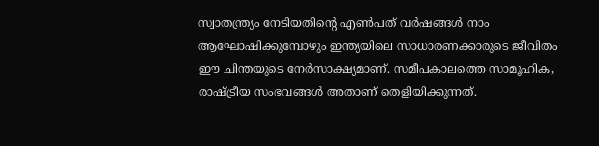സ്വാതന്ത്ര്യം നേടിയതിന്റെ എൺപത് വർഷങ്ങൾ നാം ആഘോഷിക്കുമ്പോഴും ഇന്ത്യയിലെ സാധാരണക്കാരുടെ ജീവിതം ഈ ചിന്തയുടെ നേർസാക്ഷ്യമാണ്. സമീപകാലത്തെ സാമൂഹിക, രാഷ്ട്രീയ സംഭവങ്ങൾ അതാണ് തെളിയിക്കുന്നത്.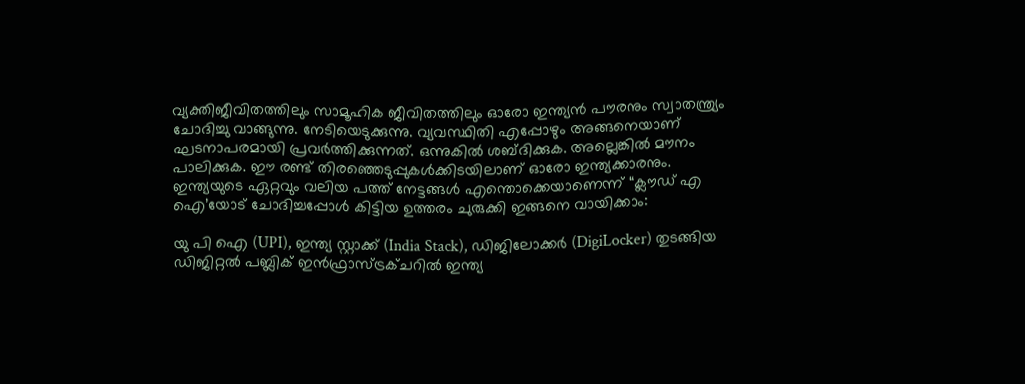വ്യക്തിജീവിതത്തിലും സാമൂഹിക ജീവിതത്തിലും ഓരോ ഇന്ത്യൻ പൗരനും സ്വാതന്ത്ര്യം ചോദിച്ചു വാങ്ങുന്നു. നേടിയെടുക്കുന്നു. വ്യവസ്ഥിതി എപ്പോഴും അങ്ങനെയാണ് ഘടനാപരമായി പ്രവർത്തിക്കുന്നത്. ഒന്നുകിൽ ശബ്ദിക്കുക. അല്ലെങ്കിൽ മൗനം പാലിക്കുക. ഈ രണ്ട് തിരഞ്ഞെടുപ്പുകൾക്കിടയിലാണ് ഓരോ ഇന്ത്യക്കാരനും.
ഇന്ത്യയുടെ ഏറ്റവും വലിയ പത്ത് നേട്ടങ്ങൾ എന്തൊക്കെയാണെന്ന് “ക്ലൗഡ് എ ഐ’യോട് ചോദിച്ചപ്പോൾ കിട്ടിയ ഉത്തരം ചുരുക്കി ഇങ്ങനെ വായിക്കാം:

യു പി ഐ (UPI), ഇന്ത്യ സ്റ്റാക്ക് (India Stack), ഡിജിലോക്കർ (DigiLocker) തുടങ്ങിയ ഡിജിറ്റൽ പബ്ലിക് ഇൻഫ്രാസ്ട്രക്ചറിൽ ഇന്ത്യ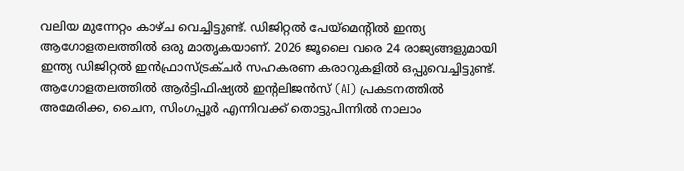വലിയ മുന്നേറ്റം കാഴ്ച വെച്ചിട്ടുണ്ട്. ഡിജിറ്റൽ പേയ്മെന്റിൽ ഇന്ത്യ ആഗോളതലത്തിൽ ഒരു മാതൃകയാണ്. 2026 ജൂലൈ വരെ 24 രാജ്യങ്ങളുമായി ഇന്ത്യ ഡിജിറ്റൽ ഇൻഫ്രാസ്ട്രക്ചർ സഹകരണ കരാറുകളിൽ ഒപ്പുവെച്ചിട്ടുണ്ട്. ആഗോളതലത്തിൽ ആർട്ടിഫിഷ്യൽ ഇന്റലിജൻസ് (AI) പ്രകടനത്തിൽ അമേരിക്ക, ചൈന, സിംഗപ്പൂർ എന്നിവക്ക് തൊട്ടുപിന്നിൽ നാലാം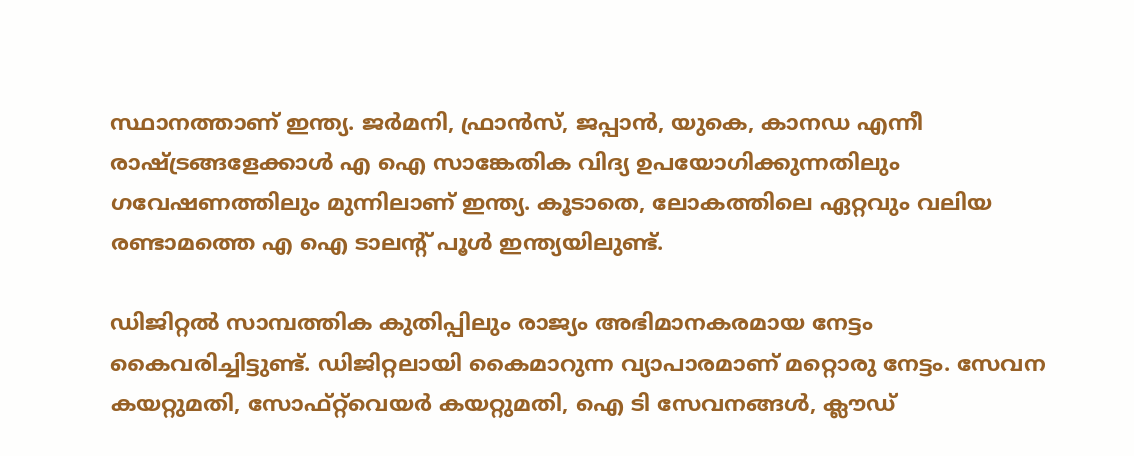സ്ഥാനത്താണ് ഇന്ത്യ. ജർമനി, ഫ്രാൻസ്, ജപ്പാൻ, യുകെ, കാനഡ എന്നീ രാഷ്ട്രങ്ങളേക്കാൾ എ ഐ സാങ്കേതിക വിദ്യ ഉപയോഗിക്കുന്നതിലും ഗവേഷണത്തിലും മുന്നിലാണ് ഇന്ത്യ. കൂടാതെ, ലോകത്തിലെ ഏറ്റവും വലിയ രണ്ടാമത്തെ എ ഐ ടാലന്റ് പൂൾ ഇന്ത്യയിലുണ്ട്.

ഡിജിറ്റൽ സാമ്പത്തിക കുതിപ്പിലും രാജ്യം അഭിമാനകരമായ നേട്ടം കൈവരിച്ചിട്ടുണ്ട്. ഡിജിറ്റലായി കൈമാറുന്ന വ്യാപാരമാണ് മറ്റൊരു നേട്ടം. സേവന കയറ്റുമതി, സോഫ്റ്റ്‌വെയർ കയറ്റുമതി, ഐ ടി സേവനങ്ങൾ, ക്ലൗഡ്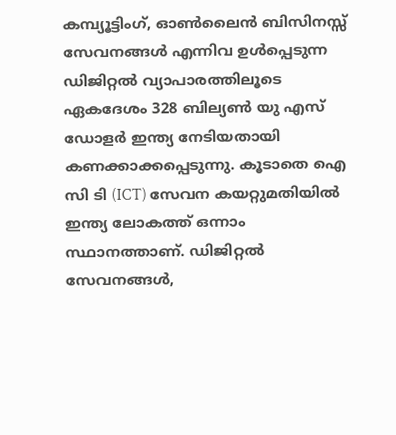കമ്പ്യൂട്ടിംഗ്, ഓൺലൈൻ ബിസിനസ്സ് സേവനങ്ങൾ എന്നിവ ഉൾപ്പെടുന്ന ഡിജിറ്റൽ വ്യാപാരത്തിലൂടെ ഏകദേശം 328 ബില്യൺ യു എസ് ഡോളർ ഇന്ത്യ നേടിയതായി കണക്കാക്കപ്പെടുന്നു. കൂടാതെ ഐ സി ടി (ICT) സേവന കയറ്റുമതിയിൽ ഇന്ത്യ ലോകത്ത് ഒന്നാം സ്ഥാനത്താണ്. ഡിജിറ്റൽ സേവനങ്ങൾ,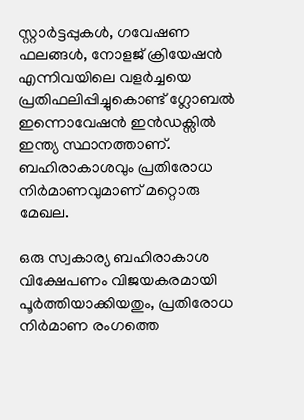സ്റ്റാർട്ടപ്പുകൾ, ഗവേഷണ ഫലങ്ങൾ, നോളജ് ക്രിയേഷൻ എന്നിവയിലെ വളർച്ചയെ പ്രതിഫലിപ്പിച്ചുകൊണ്ട് ഗ്ലോബൽ ഇന്നൊവേഷൻ ഇൻഡക്സിൽ ഇന്ത്യ സ്ഥാനത്താണ്. ബഹിരാകാശവും പ്രതിരോധ നിർമാണവുമാണ് മറ്റൊരു മേഖല.

ഒരു സ്വകാര്യ ബഹിരാകാശ വിക്ഷേപണം വിജയകരമായി പൂർത്തിയാക്കിയതും, പ്രതിരോധ നിർമാണ രംഗത്തെ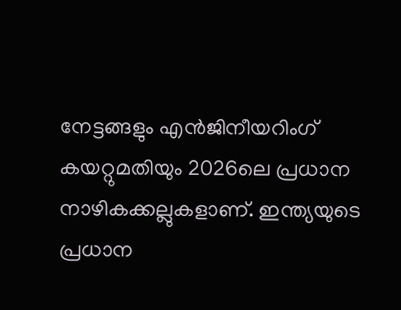നേട്ടങ്ങളും എൻജിനീയറിംഗ് കയറ്റുമതിയും 2026ലെ പ്രധാന നാഴികക്കല്ലുകളാണ്. ഇന്ത്യയുടെ പ്രധാന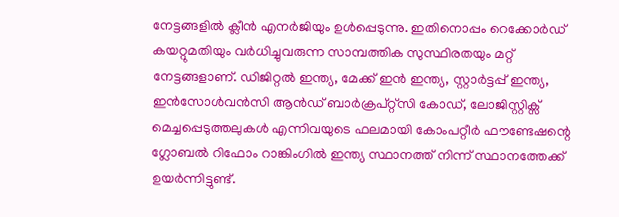നേട്ടങ്ങളിൽ ക്ലീൻ എനർജിയും ഉൾപ്പെടുന്നു. ഇതിനൊപ്പം റെക്കോർഡ് കയറ്റുമതിയും വർധിച്ചുവരുന്ന സാമ്പത്തിക സുസ്ഥിരതയും മറ്റ് നേട്ടങ്ങളാണ്. ഡിജിറ്റൽ ഇന്ത്യ, മേക്ക് ഇൻ ഇന്ത്യ, സ്റ്റാർട്ടപ്പ് ഇന്ത്യ, ഇൻസോൾവൻസി ആൻഡ് ബാർക്രപ്റ്റ്സി കോഡ്, ലോജിസ്റ്റിക്സ് മെച്ചപ്പെടുത്തലുകൾ എന്നിവയുടെ ഫലമായി കോംപറ്റീർ ഫൗണ്ടേഷന്റെ ഗ്ലോബൽ റിഫോം റാങ്കിംഗിൽ ഇന്ത്യ സ്ഥാനത്ത് നിന്ന് സ്ഥാനത്തേക്ക് ഉയർന്നിട്ടുണ്ട്.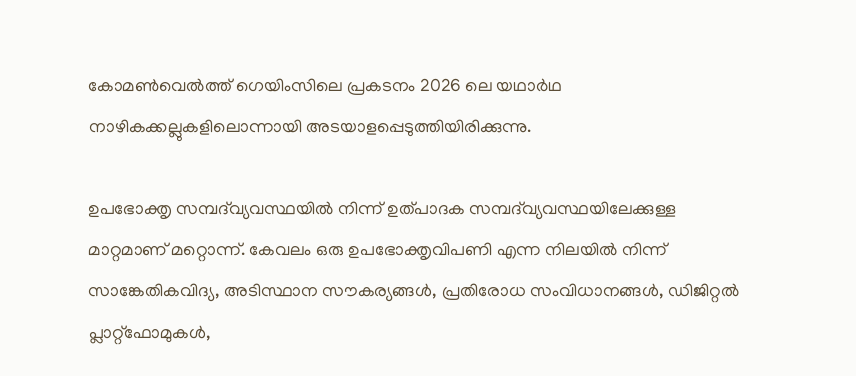കോമൺവെൽത്ത് ഗെയിംസിലെ പ്രകടനം 2026 ലെ യഥാർഥ നാഴികക്കല്ലുകളിലൊന്നായി അടയാളപ്പെടുത്തിയിരിക്കുന്നു.

ഉപഭോക്തൃ സമ്പദ്‌വ്യവസ്ഥയിൽ നിന്ന് ഉത്പാദക സമ്പദ്‌വ്യവസ്ഥയിലേക്കുള്ള മാറ്റമാണ് മറ്റൊന്ന്. കേവലം ഒരു ഉപഭോക്തൃവിപണി എന്ന നിലയിൽ നിന്ന് സാങ്കേതികവിദ്യ, അടിസ്ഥാന സൗകര്യങ്ങൾ, പ്രതിരോധ സംവിധാനങ്ങൾ, ഡിജിറ്റൽ പ്ലാറ്റ്‌ഫോമുകൾ,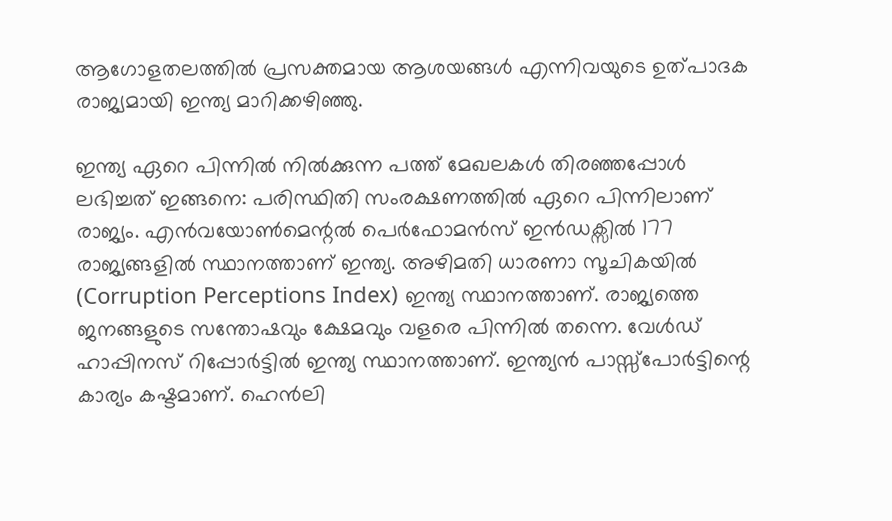ആഗോളതലത്തിൽ പ്രസക്തമായ ആശയങ്ങൾ എന്നിവയുടെ ഉത്പാദക രാജ്യമായി ഇന്ത്യ മാറിക്കഴിഞ്ഞു.

ഇന്ത്യ ഏറെ പിന്നിൽ നിൽക്കുന്ന പത്ത് മേഖലകൾ തിരഞ്ഞപ്പോൾ ലഭിച്ചത് ഇങ്ങനെ: പരിസ്ഥിതി സംരക്ഷണത്തിൽ ഏറെ പിന്നിലാണ് രാജ്യം. എൻവയോൺമെന്റൽ പെർഫോമൻസ് ഇൻഡക്സിൽ 177 രാജ്യങ്ങളിൽ സ്ഥാനത്താണ് ഇന്ത്യ. അഴിമതി ധാരണാ സൂചികയിൽ (Corruption Perceptions Index) ഇന്ത്യ സ്ഥാനത്താണ്. രാജ്യത്തെ ജനങ്ങളുടെ സന്തോഷവും ക്ഷേമവും വളരെ പിന്നിൽ തന്നെ. വേൾഡ് ഹാപ്പിനസ് റിപ്പോർട്ടിൽ ഇന്ത്യ സ്ഥാനത്താണ്. ഇന്ത്യൻ പാസ്സ്പോർട്ടിന്റെ കാര്യം കഷ്ടമാണ്. ഹെൻലി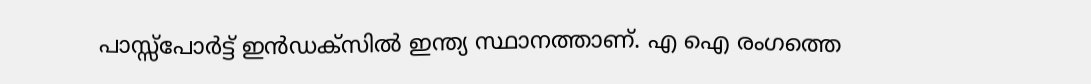പാസ്സ്പോർട്ട് ഇൻഡക്സിൽ ഇന്ത്യ സ്ഥാനത്താണ്. എ ഐ രംഗത്തെ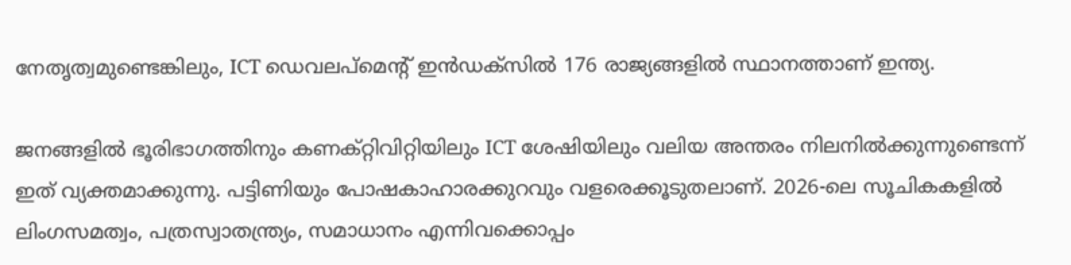നേതൃത്വമുണ്ടെങ്കിലും, ICT ഡെവലപ്‌മെന്റ് ഇൻഡക്സിൽ 176 രാജ്യങ്ങളിൽ സ്ഥാനത്താണ് ഇന്ത്യ.

ജനങ്ങളിൽ ഭൂരിഭാഗത്തിനും കണക്റ്റിവിറ്റിയിലും ICT ശേഷിയിലും വലിയ അന്തരം നിലനിൽക്കുന്നുണ്ടെന്ന് ഇത് വ്യക്തമാക്കുന്നു. പട്ടിണിയും പോഷകാഹാരക്കുറവും വളരെക്കൂടുതലാണ്. 2026-ലെ സൂചികകളിൽ ലിംഗസമത്വം, പത്രസ്വാതന്ത്ര്യം, സമാധാനം എന്നിവക്കൊപ്പം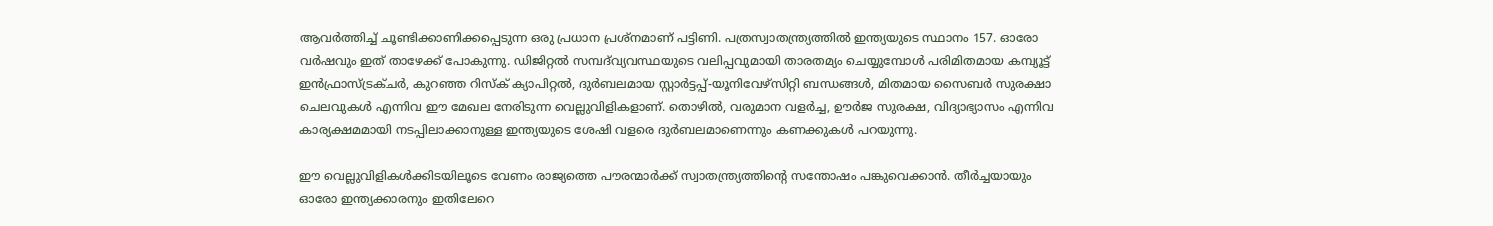ആവർത്തിച്ച് ചൂണ്ടിക്കാണിക്കപ്പെടുന്ന ഒരു പ്രധാന പ്രശ്നമാണ് പട്ടിണി. പത്രസ്വാതന്ത്ര്യത്തിൽ ഇന്ത്യയുടെ സ്ഥാനം 157. ഓരോ വർഷവും ഇത് താഴേക്ക് പോകുന്നു. ഡിജിറ്റൽ സമ്പദ്‌വ്യവസ്ഥയുടെ വലിപ്പവുമായി താരതമ്യം ചെയ്യുമ്പോൾ പരിമിതമായ കമ്പ്യൂട്ട് ഇൻഫ്രാസ്ട്രക്ചർ, കുറഞ്ഞ റിസ്ക് ക്യാപിറ്റൽ, ദുർബലമായ സ്റ്റാർട്ടപ്പ്-യൂനിവേഴ്സിറ്റി ബന്ധങ്ങൾ, മിതമായ സൈബർ സുരക്ഷാ ചെലവുകൾ എന്നിവ ഈ മേഖല നേരിടുന്ന വെല്ലുവിളികളാണ്. തൊഴിൽ, വരുമാന വളർച്ച, ഊർജ സുരക്ഷ, വിദ്യാഭ്യാസം എന്നിവ കാര്യക്ഷമമായി നടപ്പിലാക്കാനുള്ള ഇന്ത്യയുടെ ശേഷി വളരെ ദുർബലമാണെന്നും കണക്കുകൾ പറയുന്നു.

ഈ വെല്ലുവിളികൾക്കിടയിലൂടെ വേണം രാജ്യത്തെ പൗരന്മാർക്ക് സ്വാതന്ത്ര്യത്തിന്റെ സന്തോഷം പങ്കുവെക്കാൻ. തീർച്ചയായും ഓരോ ഇന്ത്യക്കാരനും ഇതിലേറെ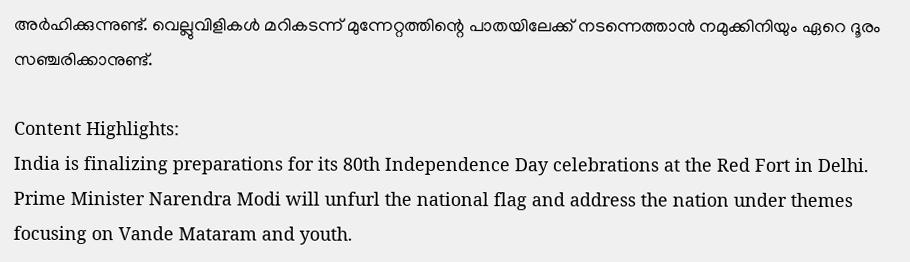അർഹിക്കുന്നുണ്ട്. വെല്ലുവിളികൾ മറികടന്ന് മുന്നേറ്റത്തിന്റെ പാതയിലേക്ക് നടന്നെത്താൻ നമുക്കിനിയും ഏറെ ദൂരം സഞ്ചരിക്കാനുണ്ട്.

Content Highlights:
India is finalizing preparations for its 80th Independence Day celebrations at the Red Fort in Delhi. Prime Minister Narendra Modi will unfurl the national flag and address the nation under themes focusing on Vande Mataram and youth.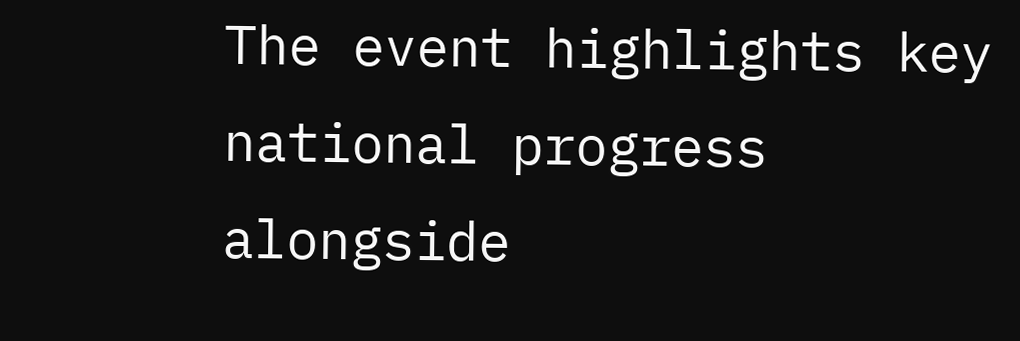The event highlights key national progress alongside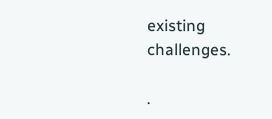existing challenges.

.